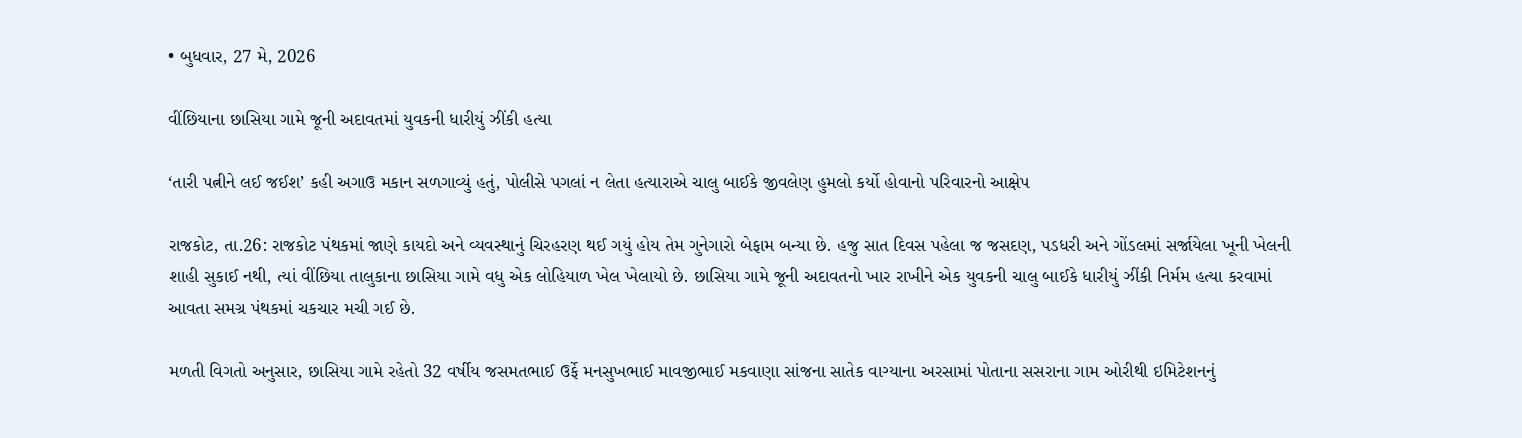• બુધવાર, 27 મે, 2026

વીંછિયાના છાસિયા ગામે જૂની અદાવતમાં યુવકની ધારીયું ઝીંકી હત્યા

‘તારી પત્નીને લઈ જઈશ’ કહી અગાઉ મકાન સળગાવ્યું હતું, પોલીસે પગલાં ન લેતા હત્યારાએ ચાલુ બાઈકે જીવલેણ હુમલો કર્યો હોવાનો પરિવારનો આક્ષેપ

રાજકોટ, તા.26: રાજકોટ પંથકમાં જાણે કાયદો અને વ્યવસ્થાનું ચિરહરણ થઈ ગયું હોય તેમ ગુનેગારો બેફામ બન્યા છે. હજુ સાત દિવસ પહેલા જ જસદણ, પડધરી અને ગોંડલમાં સર્જાયેલા ખૂની ખેલની શાહી સુકાઈ નથી, ત્યાં વીંછિયા તાલુકાના છાસિયા ગામે વધુ એક લોહિયાળ ખેલ ખેલાયો છે. છાસિયા ગામે જૂની અદાવતનો ખાર રાખીને એક યુવકની ચાલુ બાઈકે ધારીયું ઝીંકી નિર્મમ હત્યા કરવામાં આવતા સમગ્ર પંથકમાં ચકચાર મચી ગઈ છે.

મળતી વિગતો અનુસાર, છાસિયા ગામે રહેતો 32 વર્ષીય જસમતભાઈ ઉર્ફે મનસુખભાઈ માવજીભાઈ મકવાણા સાંજના સાતેક વાગ્યાના અરસામાં પોતાના સસરાના ગામ ઓરીથી ઇમિટેશનનું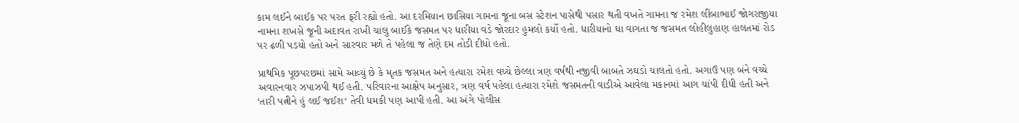કામ લઈને બાઈક પર પરત ફરી રહ્યો હતો. આ દરમિયાન છાસિયા ગામના જૂના બસ સ્ટેશન પાસેથી પસાર થતી વખતે ગામના જ રમેશ લીંબાભાઈ જોગરાજીયા નામના શખસે જૂની અદાવત રાખી ચાલુ બાઈકે જસમત પર ધારીયા વડે જોરદાર હુમલો કર્યો હતો. ધારીયાનો ઘા વાગતા જ જસમત લોહીલુહાણ હાલતમાં રોડ પર ઢળી પડયો હતો અને સારવાર મળે તે પહેલા જ તેણે દમ તોડી દીધો હતો.

પ્રાથમિક પૂછપરછમાં સામે આવ્યું છે કે મૃતક જસમત અને હત્યારા રમેશ વચ્ચે છેલ્લા ત્રણ વર્ષથી નજીવી બાબતે ઝઘડો ચાલતો હતો. અગાઉ પણ બંને વચ્ચે અવારનવાર ઝપાઝપી થઈ હતી. પરિવારના આક્ષેપ અનુસાર, ત્રણ વર્ષ પહેલા હત્યારા રમેશે જસમતની વાડીએ આવેલા મકાનમાં આગ ચાંપી દીધી હતી અને ‘તારી પત્નીને હું લઈ જઈશ‘ તેવી ધમકી પણ આપી હતી. આ અંગે પોલીસ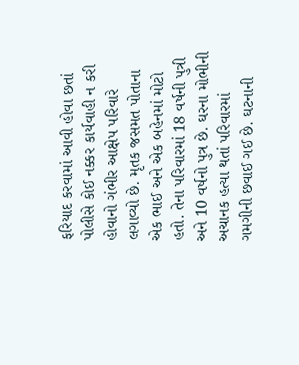ફરિયાદ કરવામાં આવી હોવા છતાં પોલીસે કોઈ નક્કર કાર્યવાહી ન કરી હોવાનો ગંભીર આક્ષેપ પરિવારે લગાવ્યો છે. મૃતક જસમત પોતાના એક ભાઈ અને એક બહેનમાં મોટો હતો. તેના પરિવારમાં 18 વર્ષની પુત્રી અને 10 વર્ષનો પુત્ર છે. ઘરના મોભીની અચાનક હત્યા થતાં પરિવારમાં ગમગીની છવાઈ ગઈ છે. ઘટનાની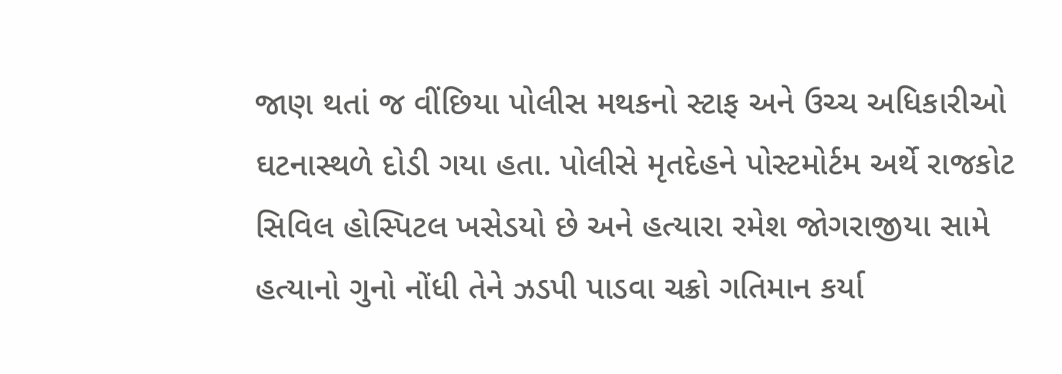જાણ થતાં જ વીંછિયા પોલીસ મથકનો સ્ટાફ અને ઉચ્ચ અધિકારીઓ ઘટનાસ્થળે દોડી ગયા હતા. પોલીસે મૃતદેહને પોસ્ટમોર્ટમ અર્થે રાજકોટ સિવિલ હોસ્પિટલ ખસેડયો છે અને હત્યારા રમેશ જોગરાજીયા સામે હત્યાનો ગુનો નોંધી તેને ઝડપી પાડવા ચક્રો ગતિમાન કર્યા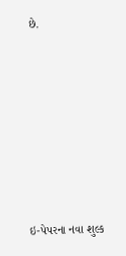છે.







ઇ-પેપરના નવા શુલ્ક